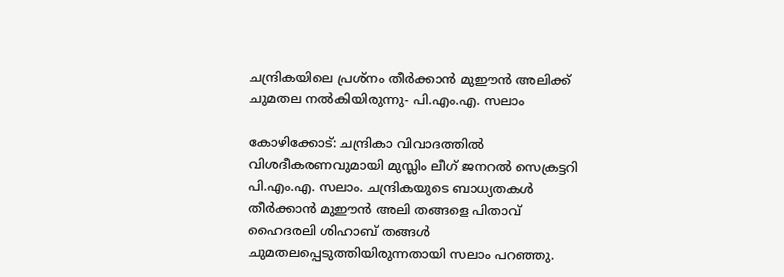ചന്ദ്രികയിലെ പ്രശ്നം തീർക്കാൻ മുഈൻ അലിക്ക് ചുമതല നൽകിയിരുന്നു- പി.എം.എ. സലാം

കോഴിക്കോട്: ചന്ദ്രികാ വിവാദത്തിൽ വിശദീകരണവുമായി മുസ്ലിം ലീഗ് ജനറൽ സെക്രട്ടറി പി.എം.എ. സലാം. ചന്ദ്രികയുടെ ബാധ്യതകൾ തീർക്കാൻ മുഈൻ അലി തങ്ങളെ പിതാവ് ഹൈദരലി ശിഹാബ് തങ്ങൾ ചുമതലപ്പെടുത്തിയിരുന്നതായി സലാം പറഞ്ഞു.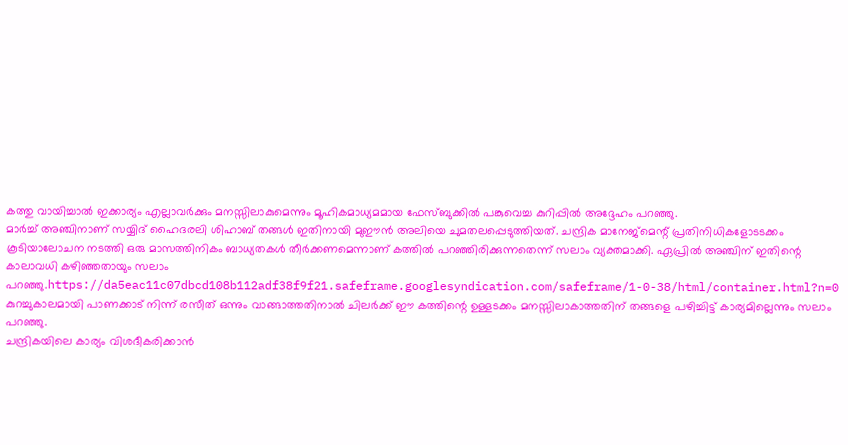കത്തു വായിച്ചാൽ ഇക്കാര്യം എല്ലാവർക്കും മനസ്സിലാകുമെന്നും മൂഹികമാധ്യമമായ ഫേസ്ബുക്കിൽ പങ്കുവെച്ച കുറിപ്പിൽ അദ്ദേഹം പറഞ്ഞു.
മാർച്ച് അഞ്ചിനാണ് സയ്യിദ് ഹൈദരലി ശിഹാബ് തങ്ങൾ ഇതിനായി മുഈൻ അലിയെ ചുമതലപ്പെടുത്തിയത്. ചന്ദ്രിക മാനേജ്മെന്റ് പ്രതിനിധികളോടടക്കം കൂടിയാലോചന നടത്തി ഒരു മാസത്തിനികം ബാധ്യതകൾ തീർക്കണമെന്നാണ് കത്തിൽ പറഞ്ഞിരിക്കുന്നതെന്ന് സലാം വ്യക്തമാക്കി. ഏപ്രിൽ അഞ്ചിന് ഇതിന്റെ കാലാവധി കഴിഞ്ഞതായും സലാം പറഞ്ഞു.https://da5eac11c07dbcd108b112adf38f9f21.safeframe.googlesyndication.com/safeframe/1-0-38/html/container.html?n=0
കുറച്ചുകാലമായി പാണക്കാട് നിന്ന് രസീത് ഒന്നും വാങ്ങാത്തതിനാൽ ചിലർക്ക് ഈ കത്തിന്റെ ഉള്ളടക്കം മനസ്സിലാകാത്തതിന് തങ്ങളെ പഴിച്ചിട്ട് കാര്യമില്ലെന്നും സലാം പറഞ്ഞു.
ചന്ദ്രികയിലെ കാര്യം വിശദീകരിക്കാൻ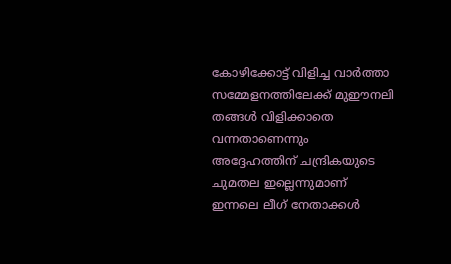കോഴിക്കോട്ട് വിളിച്ച വാർത്താ സമ്മേളനത്തിലേക്ക് മുഈനലി തങ്ങൾ വിളിക്കാതെ വന്നതാണെന്നും അദ്ദേഹത്തിന് ചന്ദ്രികയുടെ ചുമതല ഇല്ലെന്നുമാണ് ഇന്നലെ ലീഗ് നേതാക്കൾ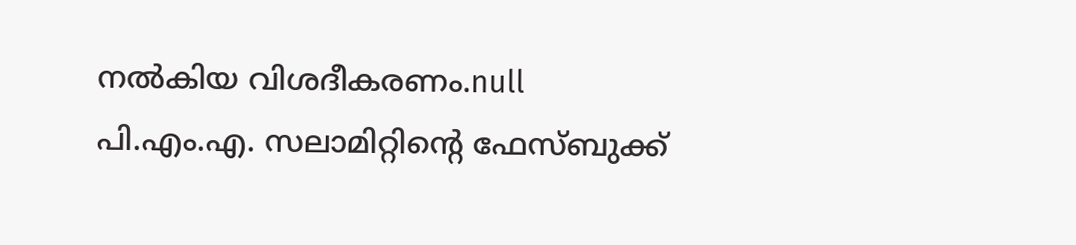നൽകിയ വിശദീകരണം.null
പി.എം.എ. സലാമിറ്റിന്റെ ഫേസ്ബുക്ക്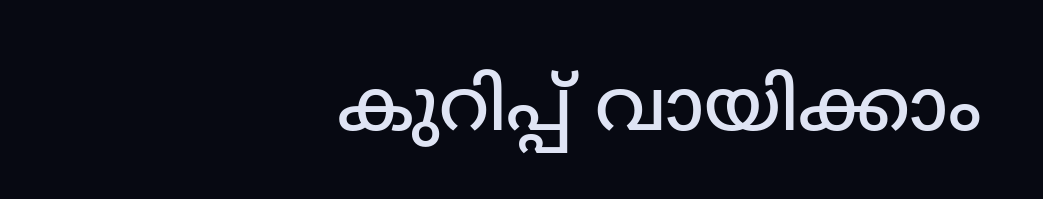കുറിപ്പ് വായിക്കാം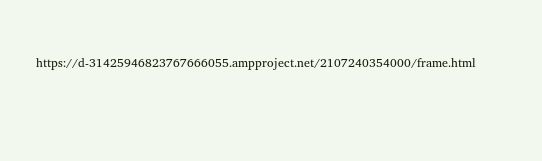https://d-31425946823767666055.ampproject.net/2107240354000/frame.html